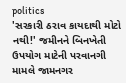politics
'સરકારી ઠરાવ કાયદાથી મોટો નથી!' જમીનને બિનખેતી ઉપયોગ માટેની પરવાનગી મામલે જામનગર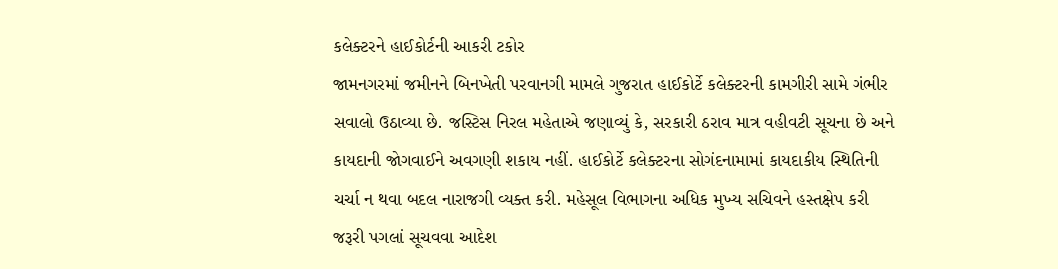કલેક્ટરને હાઈકોર્ટની આકરી ટકોર
જામનગરમાં જમીનને બિનખેતી પરવાનગી મામલે ગુજરાત હાઈકોર્ટે કલેક્ટરની કામગીરી સામે ગંભીર સવાલો ઉઠાવ્યા છે. જસ્ટિસ નિરલ મહેતાએ જણાવ્યું કે, સરકારી ઠરાવ માત્ર વહીવટી સૂચના છે અને કાયદાની જોગવાઈને અવગણી શકાય નહીં. હાઈકોર્ટે કલેક્ટરના સોગંદનામામાં કાયદાકીય સ્થિતિની ચર્ચા ન થવા બદલ નારાજગી વ્યક્ત કરી. મહેસૂલ વિભાગના અધિક મુખ્ય સચિવને હસ્તક્ષેપ કરી જરૂરી પગલાં સૂચવવા આદેશ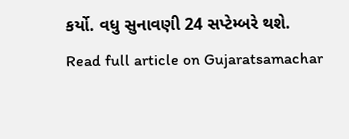કર્યો. વધુ સુનાવણી 24 સપ્ટેમ્બરે થશે.
Read full article on Gujaratsamachar